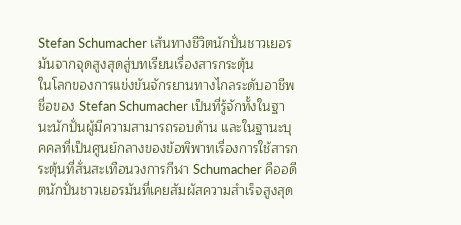Stefan Schumacher เส้นทางชีวิตนักปั่นชาวเยอรมันจากจุดสูงสุดสู่บทเรียนเรื่องสารกระตุ้น
ในโลกของการแข่งขันจักรยานทางไกลระดับอาชีพ ชื่อของ Stefan Schumacher เป็นที่รู้จักทั้งในฐานะนักปั่นผู้มีความสามารถรอบด้าน และในฐานะบุคคลที่เป็นศูนย์กลางของข้อพิพาทเรื่องการใช้สารกระตุ้นที่สั่นสะเทือนวงการกีฬา Schumacher คืออดีตนักปั่นชาวเยอรมันที่เคยสัมผัสความสำเร็จสูงสุด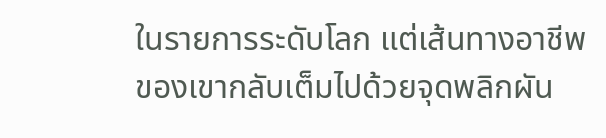ในรายการระดับโลก แต่เส้นทางอาชีพของเขากลับเต็มไปด้วยจุดพลิกผัน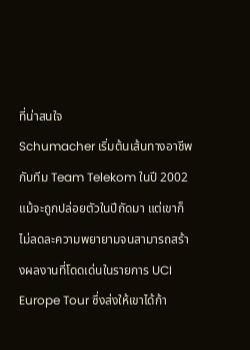ที่น่าสนใจ
Schumacher เริ่มต้นเส้นทางอาชีพกับทีม Team Telekom ในปี 2002 แม้จะถูกปล่อยตัวในปีถัดมา แต่เขาก็ไม่ลดละความพยายามจนสามารถสร้างผลงานที่โดดเด่นในรายการ UCI Europe Tour ซึ่งส่งให้เขาได้ก้า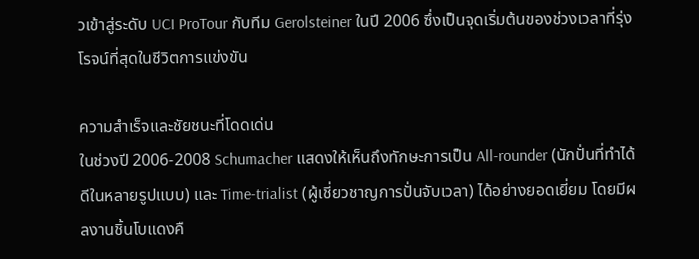วเข้าสู่ระดับ UCI ProTour กับทีม Gerolsteiner ในปี 2006 ซึ่งเป็นจุดเริ่มต้นของช่วงเวลาที่รุ่งโรจน์ที่สุดในชีวิตการแข่งขัน

ความสำเร็จและชัยชนะที่โดดเด่น
ในช่วงปี 2006-2008 Schumacher แสดงให้เห็นถึงทักษะการเป็น All-rounder (นักปั่นที่ทำได้ดีในหลายรูปแบบ) และ Time-trialist (ผู้เชี่ยวชาญการปั่นจับเวลา) ได้อย่างยอดเยี่ยม โดยมีผลงานชิ้นโบแดงคื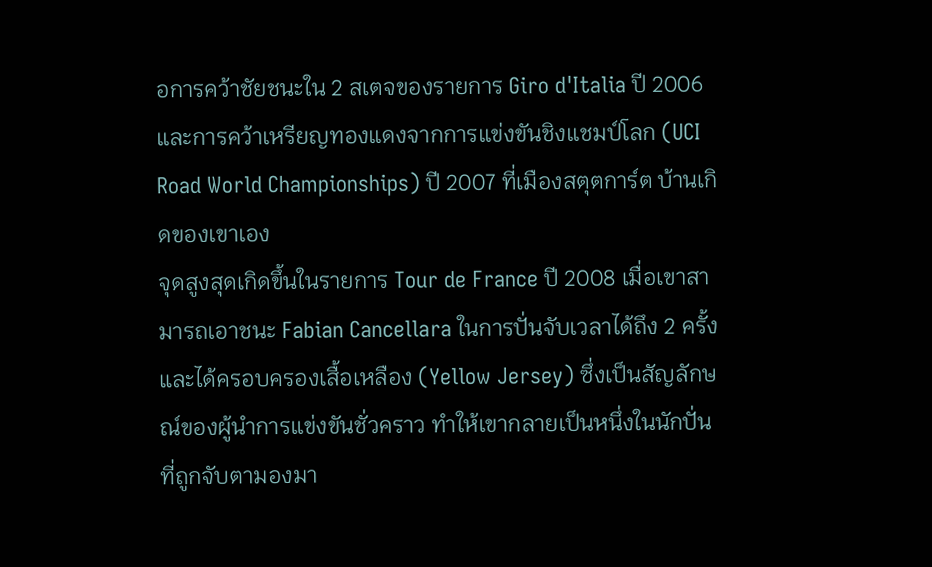อการคว้าชัยชนะใน 2 สเตจของรายการ Giro d'Italia ปี 2006 และการคว้าเหรียญทองแดงจากการแข่งขันชิงแชมป์โลก (UCI Road World Championships) ปี 2007 ที่เมืองสตุตการ์ต บ้านเกิดของเขาเอง
จุดสูงสุดเกิดขึ้นในรายการ Tour de France ปี 2008 เมื่อเขาสามารถเอาชนะ Fabian Cancellara ในการปั่นจับเวลาได้ถึง 2 ครั้ง และได้ครอบครองเสื้อเหลือง (Yellow Jersey) ซึ่งเป็นสัญลักษณ์ของผู้นำการแข่งขันชั่วคราว ทำให้เขากลายเป็นหนึ่งในนักปั่นที่ถูกจับตามองมา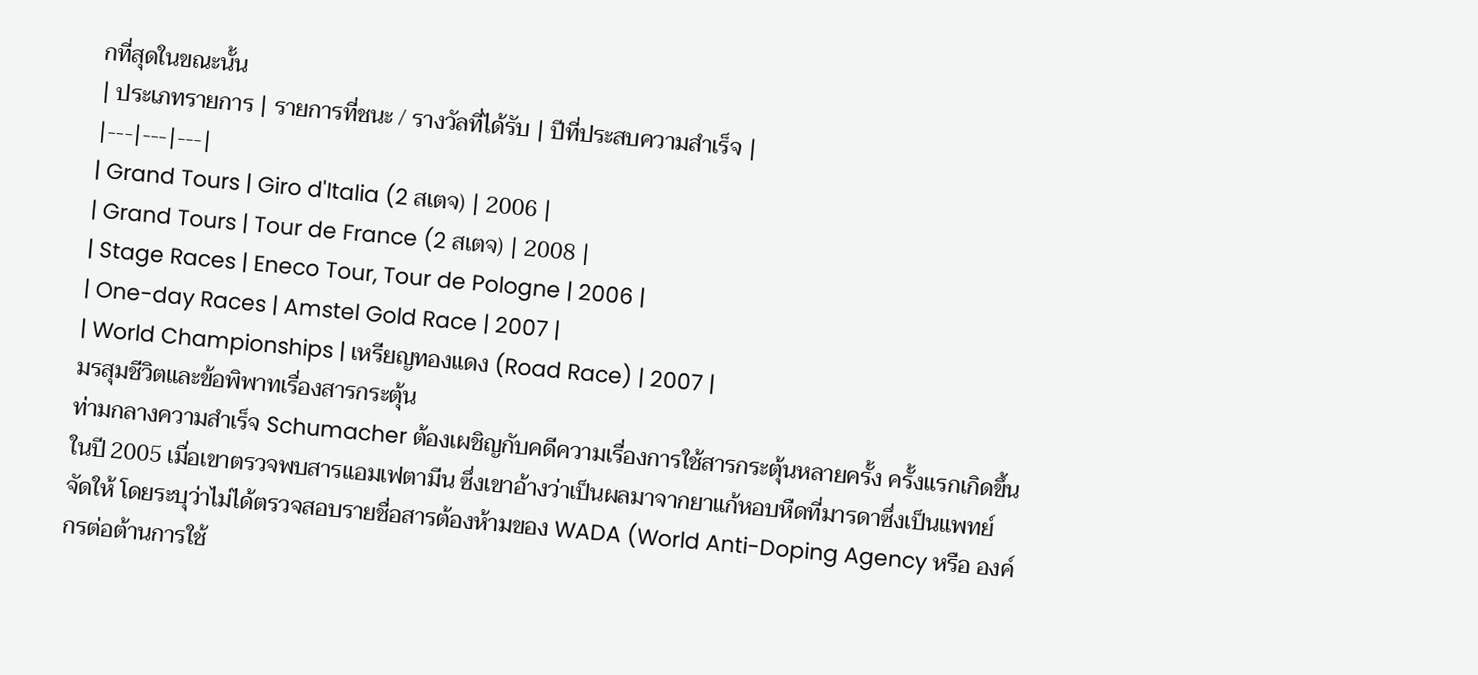กที่สุดในขณะนั้น
| ประเภทรายการ | รายการที่ชนะ / รางวัลที่ได้รับ | ปีที่ประสบความสำเร็จ |
|---|---|---|
| Grand Tours | Giro d'Italia (2 สเตจ) | 2006 |
| Grand Tours | Tour de France (2 สเตจ) | 2008 |
| Stage Races | Eneco Tour, Tour de Pologne | 2006 |
| One-day Races | Amstel Gold Race | 2007 |
| World Championships | เหรียญทองแดง (Road Race) | 2007 |
มรสุมชีวิตและข้อพิพาทเรื่องสารกระตุ้น
ท่ามกลางความสำเร็จ Schumacher ต้องเผชิญกับคดีความเรื่องการใช้สารกระตุ้นหลายครั้ง ครั้งแรกเกิดขึ้นในปี 2005 เมื่อเขาตรวจพบสารแอมเฟตามีน ซึ่งเขาอ้างว่าเป็นผลมาจากยาแก้หอบหืดที่มารดาซึ่งเป็นแพทย์จัดให้ โดยระบุว่าไม่ได้ตรวจสอบรายชื่อสารต้องห้ามของ WADA (World Anti-Doping Agency หรือ องค์กรต่อต้านการใช้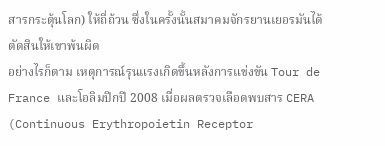สารกระตุ้นโลก) ให้ถี่ถ้วน ซึ่งในครั้งนั้นสมาคมจักรยานเยอรมันได้ตัดสินให้เขาพ้นผิด
อย่างไรก็ตาม เหตุการณ์รุนแรงเกิดขึ้นหลังการแข่งขัน Tour de France และโอลิมปิกปี 2008 เมื่อผลตรวจเลือดพบสาร CERA (Continuous Erythropoietin Receptor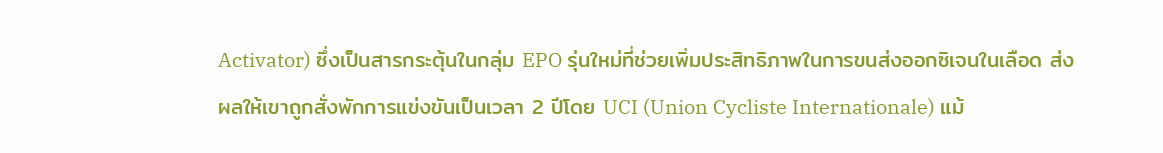Activator) ซึ่งเป็นสารกระตุ้นในกลุ่ม EPO รุ่นใหม่ที่ช่วยเพิ่มประสิทธิภาพในการขนส่งออกซิเจนในเลือด ส่งผลให้เขาถูกสั่งพักการแข่งขันเป็นเวลา 2 ปีโดย UCI (Union Cycliste Internationale) แม้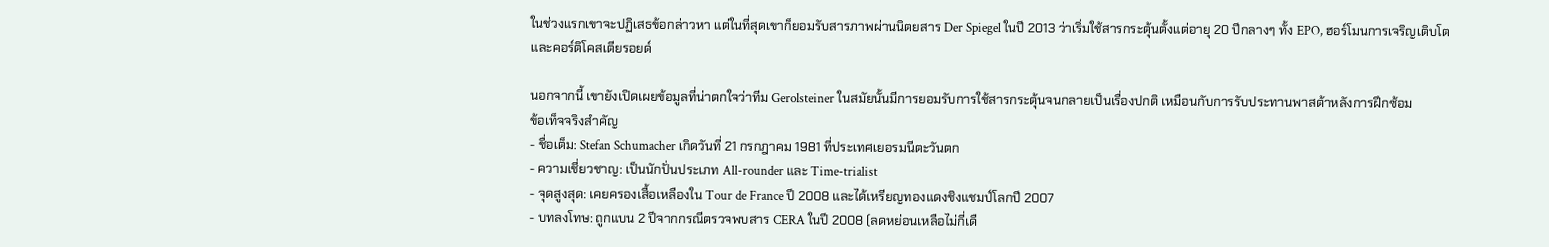ในช่วงแรกเขาจะปฏิเสธข้อกล่าวหา แต่ในที่สุดเขาก็ยอมรับสารภาพผ่านนิตยสาร Der Spiegel ในปี 2013 ว่าเริ่มใช้สารกระตุ้นตั้งแต่อายุ 20 ปีกลางๆ ทั้ง EPO, ฮอร์โมนการเจริญเติบโต และคอร์ติโคสเตียรอยด์

นอกจากนี้ เขายังเปิดเผยข้อมูลที่น่าตกใจว่าทีม Gerolsteiner ในสมัยนั้นมีการยอมรับการใช้สารกระตุ้นจนกลายเป็นเรื่องปกติ เหมือนกับการรับประทานพาสต้าหลังการฝึกซ้อม
ข้อเท็จจริงสำคัญ
- ชื่อเต็ม: Stefan Schumacher เกิดวันที่ 21 กรกฎาคม 1981 ที่ประเทศเยอรมนีตะวันตก
- ความเชี่ยวชาญ: เป็นนักปั่นประเภท All-rounder และ Time-trialist
- จุดสูงสุด: เคยครองเสื้อเหลืองใน Tour de France ปี 2008 และได้เหรียญทองแดงชิงแชมป์โลกปี 2007
- บทลงโทษ: ถูกแบน 2 ปีจากกรณีตรวจพบสาร CERA ในปี 2008 (ลดหย่อนเหลือไม่กี่เดื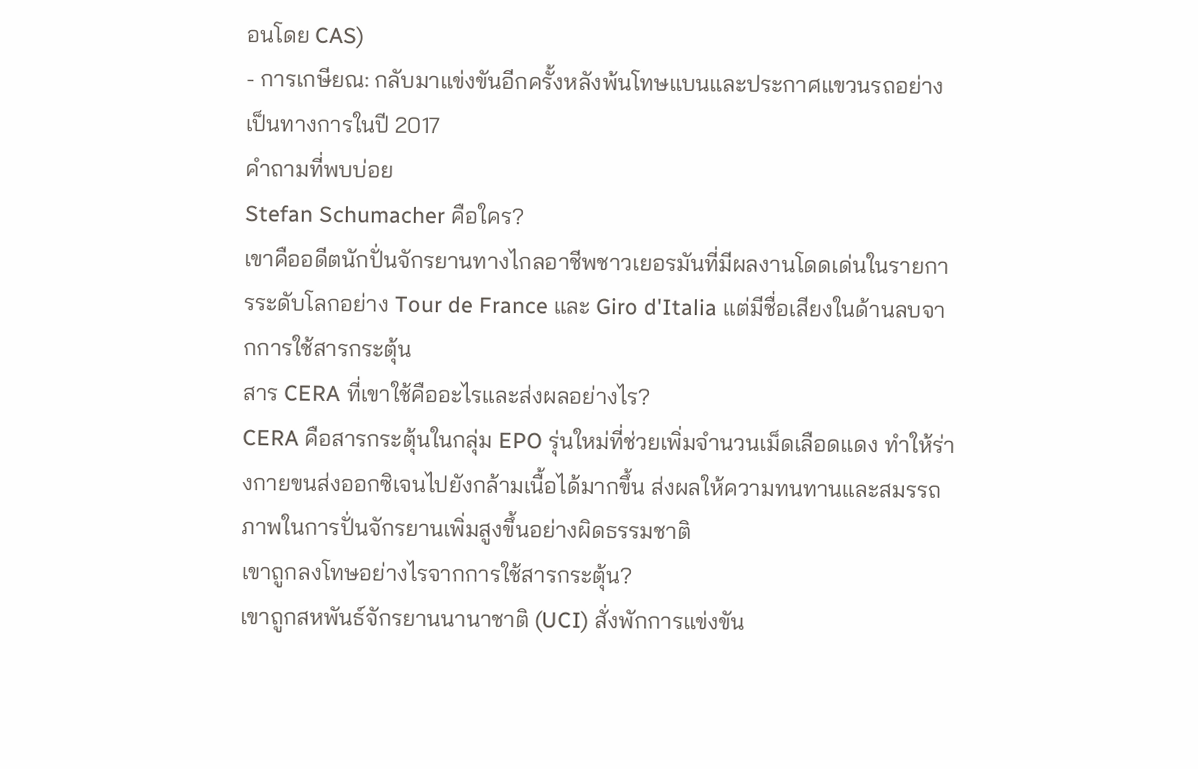อนโดย CAS)
- การเกษียณ: กลับมาแข่งขันอีกครั้งหลังพ้นโทษแบนและประกาศแขวนรถอย่างเป็นทางการในปี 2017
คำถามที่พบบ่อย
Stefan Schumacher คือใคร?
เขาคืออดีตนักปั่นจักรยานทางไกลอาชีพชาวเยอรมันที่มีผลงานโดดเด่นในรายการระดับโลกอย่าง Tour de France และ Giro d'Italia แต่มีชื่อเสียงในด้านลบจากการใช้สารกระตุ้น
สาร CERA ที่เขาใช้คืออะไรและส่งผลอย่างไร?
CERA คือสารกระตุ้นในกลุ่ม EPO รุ่นใหม่ที่ช่วยเพิ่มจำนวนเม็ดเลือดแดง ทำให้ร่างกายขนส่งออกซิเจนไปยังกล้ามเนื้อได้มากขึ้น ส่งผลให้ความทนทานและสมรรถภาพในการปั่นจักรยานเพิ่มสูงขึ้นอย่างผิดธรรมชาติ
เขาถูกลงโทษอย่างไรจากการใช้สารกระตุ้น?
เขาถูกสหพันธ์จักรยานนานาชาติ (UCI) สั่งพักการแข่งขัน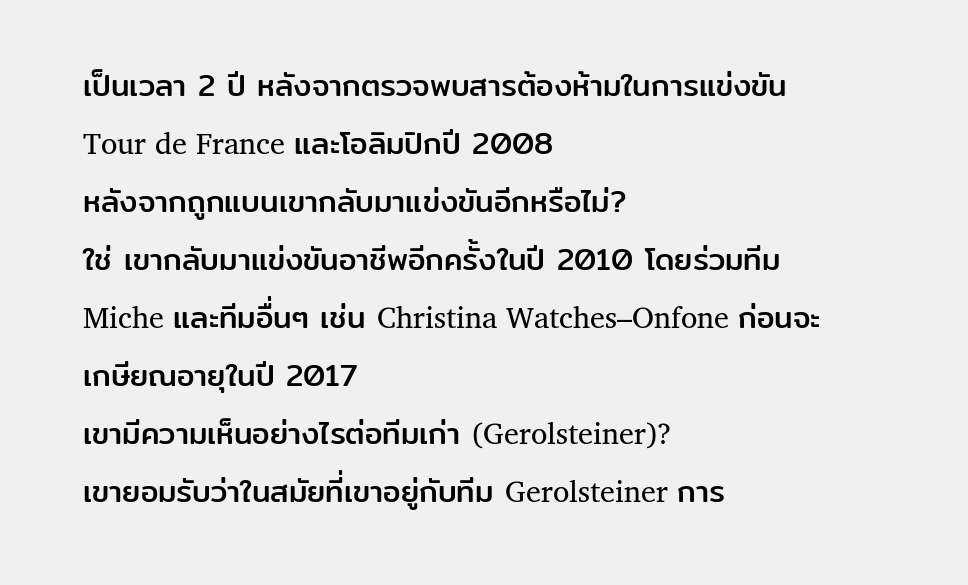เป็นเวลา 2 ปี หลังจากตรวจพบสารต้องห้ามในการแข่งขัน Tour de France และโอลิมปิกปี 2008
หลังจากถูกแบนเขากลับมาแข่งขันอีกหรือไม่?
ใช่ เขากลับมาแข่งขันอาชีพอีกครั้งในปี 2010 โดยร่วมทีม Miche และทีมอื่นๆ เช่น Christina Watches–Onfone ก่อนจะเกษียณอายุในปี 2017
เขามีความเห็นอย่างไรต่อทีมเก่า (Gerolsteiner)?
เขายอมรับว่าในสมัยที่เขาอยู่กับทีม Gerolsteiner การ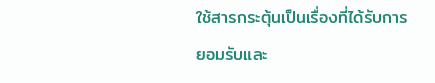ใช้สารกระตุ้นเป็นเรื่องที่ได้รับการยอมรับและ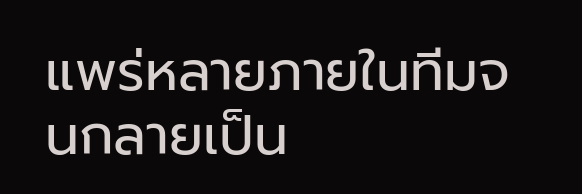แพร่หลายภายในทีมจนกลายเป็น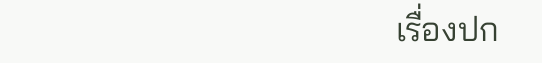เรื่องปก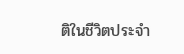ติในชีวิตประจำ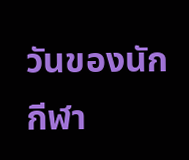วันของนักกีฬา